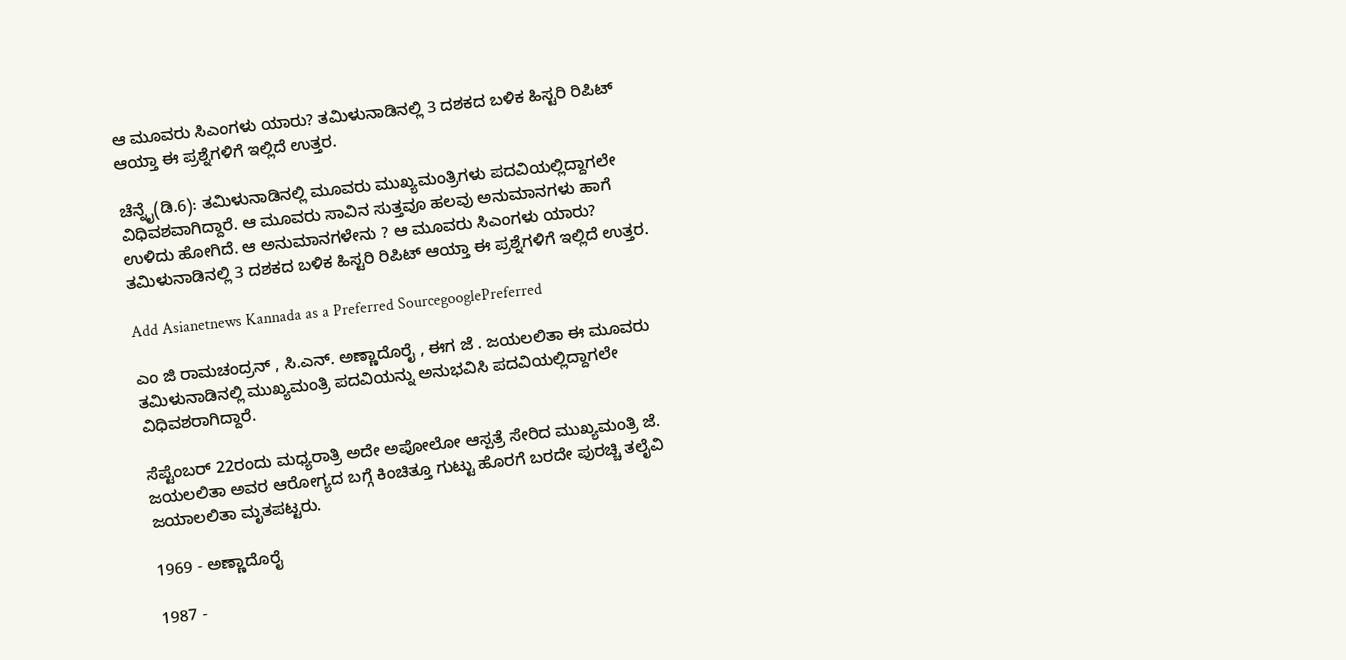ಆ ಮೂವರು ಸಿಎಂಗಳು ಯಾರು? ತಮಿಳುನಾಡಿನಲ್ಲಿ 3 ದಶಕದ ಬಳಿಕ ಹಿಸ್ಟರಿ ರಿಪಿಟ್ ಆಯ್ತಾ ಈ ಪ್ರಶ್ನೆಗಳಿಗೆ ಇಲ್ಲಿದೆ ಉತ್ತರ.

ಚೆನ್ನೈ(ಡಿ.6): ತಮಿಳುನಾಡಿನಲ್ಲಿ ಮೂವರು ಮುಖ್ಯಮಂತ್ರಿಗಳು ಪದವಿಯಲ್ಲಿದ್ದಾಗಲೇ ವಿಧಿವಶವಾಗಿದ್ದಾರೆ. ಆ ಮೂವರು ಸಾವಿನ ಸುತ್ತವೂ ಹಲವು ಅನುಮಾನಗಳು ಹಾಗೆ ಉಳಿದು ಹೋಗಿದೆ. ಆ ಅನುಮಾನಗಳೇನು ? ಆ ಮೂವರು ಸಿಎಂಗಳು ಯಾರು? ತಮಿಳುನಾಡಿನಲ್ಲಿ 3 ದಶಕದ ಬಳಿಕ ಹಿಸ್ಟರಿ ರಿಪಿಟ್ ಆಯ್ತಾ ಈ ಪ್ರಶ್ನೆಗಳಿಗೆ ಇಲ್ಲಿದೆ ಉತ್ತರ.

Add Asianetnews Kannada as a Preferred SourcegooglePreferred

ಎಂ ಜಿ ರಾಮಚಂದ್ರನ್ , ಸಿ.ಎನ್. ಅಣ್ಣಾದೊರೈ , ಈಗ ಜೆ . ಜಯಲಲಿತಾ ಈ ಮೂವರು ತಮಿಳುನಾಡಿನಲ್ಲಿ ಮುಖ್ಯಮಂತ್ರಿ ಪದವಿಯನ್ನು ಅನುಭವಿಸಿ ಪದವಿಯಲ್ಲಿದ್ದಾಗಲೇ ವಿಧಿವಶರಾಗಿದ್ದಾರೆ.

ಸೆಪ್ಟೆಂಬರ್ 22ರಂದು ಮಧ್ಯರಾತ್ರಿ ಅದೇ ಅಪೋಲೋ ಆಸ್ಪತ್ರೆ ಸೇರಿದ ಮುಖ್ಯಮಂತ್ರಿ ಜೆ. ಜಯಲಲಿತಾ ಅವರ ಆರೋಗ್ಯದ ಬಗ್ಗೆ ಕಿಂಚಿತ್ತೂ ಗುಟ್ಟು ಹೊರಗೆ ಬರದೇ ಪುರಚ್ಚಿ ತಲೈವಿ ಜಯಾಲಲಿತಾ ಮೃತಪಟ್ಟರು.

1969 - ಅಣ್ಣಾದೊರೈ

1987 -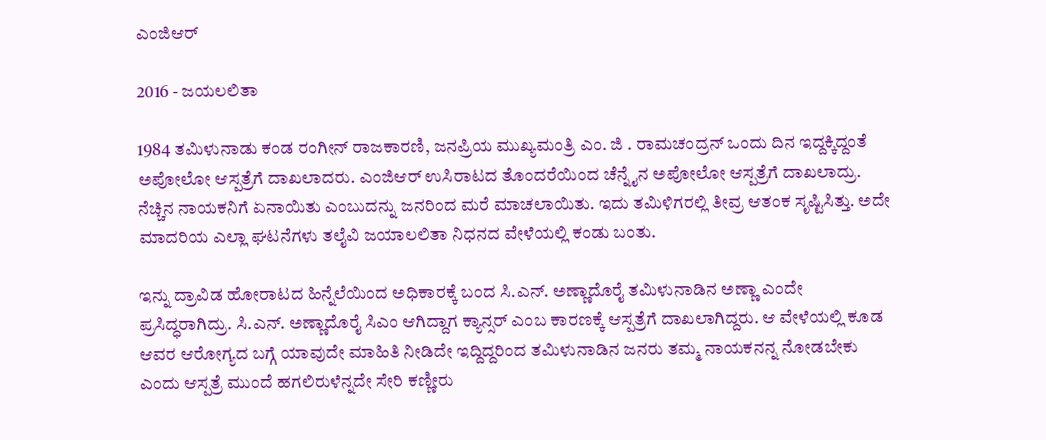ಎಂಜಿಆರ್

2016 - ಜಯಲಲಿತಾ

1984 ತಮಿಳುನಾಡು ಕಂಡ ರಂಗೀನ್ ರಾಜಕಾರಣಿ, ಜನಪ್ರಿಯ ಮುಖ್ಯಮಂತ್ರಿ ಎಂ. ಜಿ . ರಾಮಚಂದ್ರನ್ ಒಂದು ದಿನ ಇದ್ದಕ್ಕಿದ್ದಂತೆ ಅಪೋಲೋ ಆಸ್ಪತ್ರೆಗೆ ದಾಖಲಾದರು. ಎಂಜಿಆರ್ ಉಸಿರಾಟದ ತೊಂದರೆಯಿಂದ ಚೆನ್ನೈನ ಅಪೋಲೋ ಆಸ್ಪತ್ರೆಗೆ ದಾಖಲಾದ್ರು. ನೆಚ್ಚಿನ ನಾಯಕನಿಗೆ ಏನಾಯಿತು ಎಂಬುದನ್ನು ಜನರಿಂದ ಮರೆ ಮಾಚಲಾಯಿತು. ಇದು ತಮಿಳಿಗರಲ್ಲಿ ತೀವ್ರ ಆತಂಕ ಸೃಷ್ಟಿಸಿತ್ತು. ಅದೇ ಮಾದರಿಯ ಎಲ್ಲಾ ಘಟನೆಗಳು ತಲೈವಿ ಜಯಾಲಲಿತಾ ನಿಧನದ ವೇಳೆಯಲ್ಲಿ ಕಂಡು ಬಂತು.

ಇನ್ನು ದ್ರಾವಿಡ ಹೋರಾಟದ ಹಿನ್ನೆಲೆಯಿಂದ ಅಧಿಕಾರಕ್ಕೆ ಬಂದ ಸಿ.ಎನ್. ಅಣ್ಣಾದೊರೈ ತಮಿಳುನಾಡಿನ ಅಣ್ಣಾ ಎಂದೇ ಪ್ರಸಿದ್ಧರಾಗಿದ್ರು. ಸಿ.ಎನ್. ಅಣ್ಣಾದೊರೈ ಸಿಎಂ ಆಗಿದ್ದಾಗ ಕ್ಯಾನ್ಸರ್ ಎಂಬ ಕಾರಣಕ್ಕೆ ಆಸ್ಪತ್ರೆಗೆ ದಾಖಲಾಗಿದ್ದರು. ಆ ವೇಳೆಯಲ್ಲಿ ಕೂಡ ಆವರ ಆರೋಗ್ಯದ ಬಗ್ಗೆ ಯಾವುದೇ ಮಾಹಿತಿ ನೀಡಿದೇ ಇದ್ದಿದ್ದರಿಂದ ತಮಿಳುನಾಡಿನ ಜನರು ತಮ್ಮ ನಾಯಕನನ್ನ ನೋಡಬೇಕು ಎಂದು ಆಸ್ಪತ್ರೆ ಮುಂದೆ ಹಗಲಿರುಳೆನ್ನದೇ ಸೇರಿ ಕಣ್ಣೀರು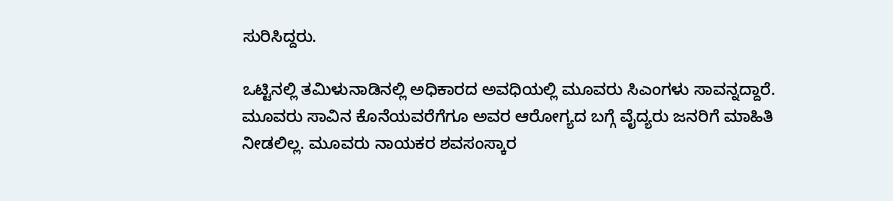ಸುರಿಸಿದ್ದರು.

ಒಟ್ಟಿನಲ್ಲಿ ತಮಿಳುನಾಡಿನಲ್ಲಿ ಅಧಿಕಾರದ ಅವಧಿಯಲ್ಲಿ ಮೂವರು ಸಿಎಂಗಳು ಸಾವನ್ನದ್ದಾರೆ. ಮೂವರು ಸಾವಿನ ಕೊನೆಯವರೆಗೆಗೂ ಅವರ ಆರೋಗ್ಯದ ಬಗ್ಗೆ ವೈದ್ಯರು ಜನರಿಗೆ ಮಾಹಿತಿ ನೀಡಲಿಲ್ಲ. ಮೂವರು ನಾಯಕರ ಶವಸಂಸ್ಕಾರ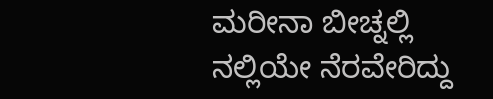ಮರೀನಾ ಬೀಚ್ನಲ್ಲಿ ನಲ್ಲಿಯೇ ನೆರವೇರಿದ್ದು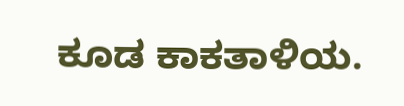ಕೂಡ ಕಾಕತಾಳಿಯ.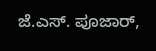ಜೆ.ಎಸ್. ಪೂಜಾರ್,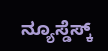ನ್ಯೂಸ್ಡೆಸ್ಕ್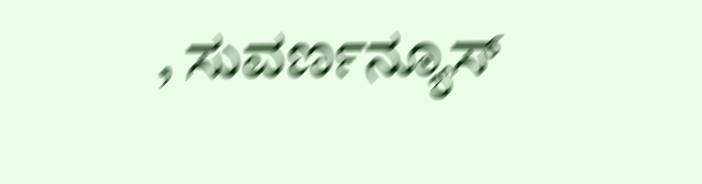, ಸುವರ್ಣನ್ಯೂಸ್